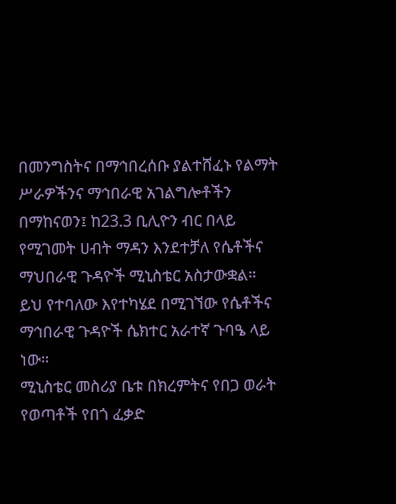በመንግስትና በማኅበረሰቡ ያልተሸፈኑ የልማት ሥራዎችንና ማኅበራዊ አገልግሎቶችን በማከናወን፤ ከ23.3 ቢሊዮን ብር በላይ የሚገመት ሀብት ማዳን እንደተቻለ የሴቶችና ማህበራዊ ጉዳዮች ሚኒስቴር አስታውቋል።
ይህ የተባለው እየተካሄደ በሚገኘው የሴቶችና ማኅበራዊ ጉዳዮች ሴክተር አራተኛ ጉባዔ ላይ ነው።
ሚኒስቴር መስሪያ ቤቱ በክረምትና የበጋ ወራት የወጣቶች የበጎ ፈቃድ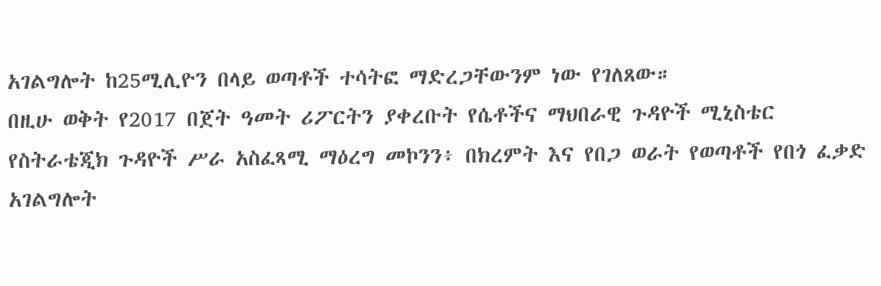አገልግሎት ከ25ሚሊዮን በላይ ወጣቶች ተሳትፎ ማድረጋቸውንም ነው የገለጸው።
በዚሁ ወቅት የ2017 በጀት ዓመት ሪፖርትን ያቀረቡት የሴቶችና ማህበራዊ ጉዳዮች ሚኒስቴር የስትራቴጂክ ጉዳዮች ሥራ አስፈጻሚ ማዕረግ መኮንን፥ በክረምት እና የበጋ ወራት የወጣቶች የበጎ ፈቃድ አገልግሎት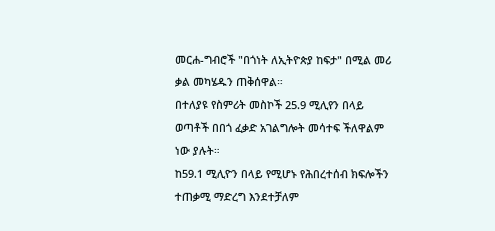መርሐ-ግብሮች "በጎነት ለኢትዮጵያ ከፍታ" በሚል መሪ ቃል መካሄዱን ጠቅሰዋል።
በተለያዩ የስምሪት መስኮች 25.9 ሚሊየን በላይ ወጣቶች በበጎ ፈቃድ አገልግሎት መሳተፍ ችለዋልም ነው ያሉት።
ከ59.1 ሚሊዮን በላይ የሚሆኑ የሕበረተሰብ ክፍሎችን ተጠቃሚ ማድረግ እንደተቻለም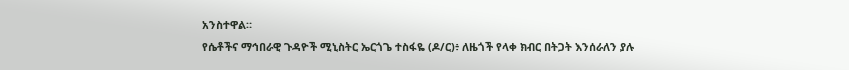አንስተዋል።
የሴቶችና ማኅበራዊ ጉዳዮች ሚኒስትር ኤርጎጌ ተስፋዬ (ዶ/ር)፥ ለዜጎች የላቀ ክብር በትጋት እንሰራለን ያሉ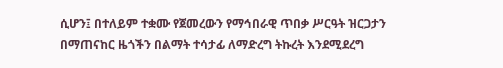ሲሆን፤ በተለይም ተቋሙ የጀመረውን የማኅበራዊ ጥበቃ ሥርዓት ዝርጋታን በማጠናከር ዜጎችን በልማት ተሳታፊ ለማድረግ ትኩረት እንደሚደረግ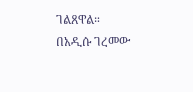ገልጸዋል።
በአዲሱ ገረመው